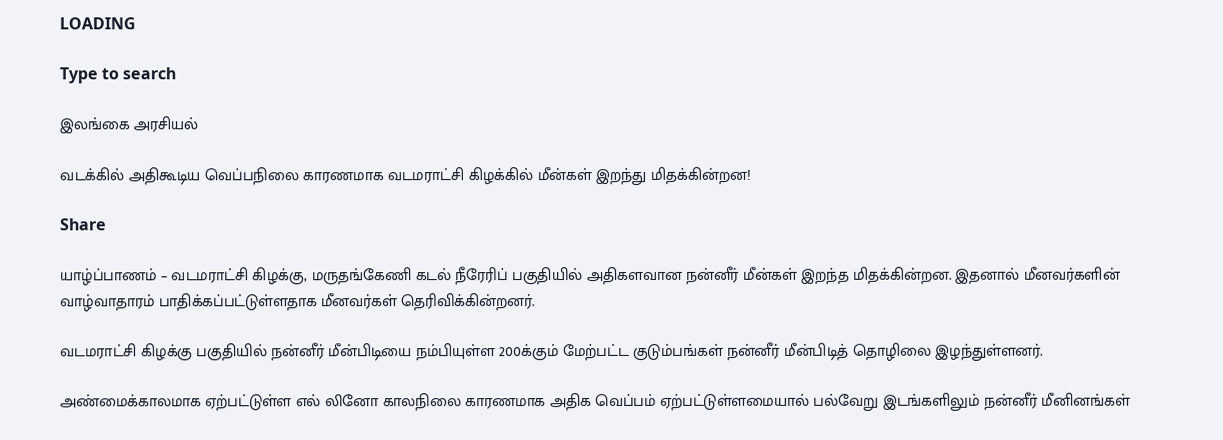LOADING

Type to search

இலங்கை அரசியல்

வடக்கில் அதிகூடிய வெப்பநிலை காரணமாக வடமராட்சி கிழக்கில் மீன்கள் இறந்து மிதக்கின்றன!

Share

யாழ்ப்பாணம் – வடமராட்சி கிழக்கு, மருதங்கேணி கடல் நீரேரிப் பகுதியில் அதிகளவான நன்னீர் மீன்கள் இறந்த மிதக்கின்றன. இதனால் மீனவர்களின் வாழ்வாதாரம் பாதிக்கப்பட்டுள்ளதாக மீனவர்கள் தெரிவிக்கின்றனர்.

வடமராட்சி கிழக்கு பகுதியில் நன்னீர் மீன்பிடியை நம்பியுள்ள 200க்கும் மேற்பட்ட குடும்பங்கள் நன்னீர் மீன்பிடித் தொழிலை இழந்துள்ளனர்.

அண்மைக்காலமாக ஏற்பட்டுள்ள எல் லினோ காலநிலை காரணமாக அதிக வெப்பம் ஏற்பட்டுள்ளமையால் பல்வேறு இடங்களிலும் நன்னீர் மீனினங்கள்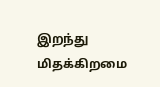இறந்து
மிதக்கிறமை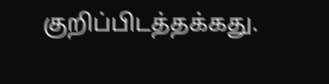குறிப்பிடத்தக்கது.